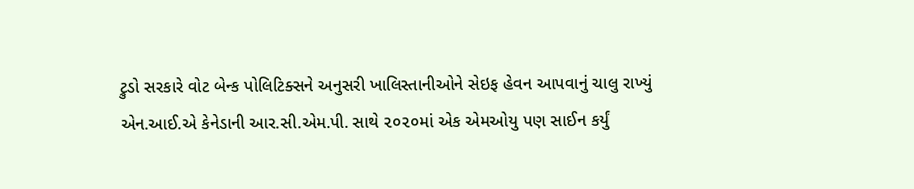ટ્રુડો સરકારે વોટ બેન્ક પોલિટિક્સને અનુસરી ખાલિસ્તાનીઓને સેઇફ હેવન આપવાનું ચાલુ રાખ્યું
એન.આઈ.એ કેનેડાની આર.સી.એમ.પી. સાથે ૨૦૨૦માં એક એમઓયુ પણ સાઈન કર્યું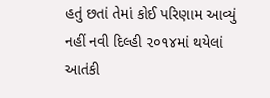હતું છતાં તેમાં કોઈ પરિણામ આવ્યું નહીં નવી દિલ્હી ૨૦૧૪માં થયેલાં આતંકી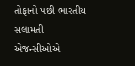તોફાનો પછી ભારતીય સલામતી એજન્સીઓએ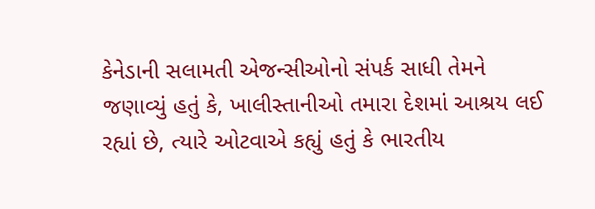કેનેડાની સલામતી એજન્સીઓનો સંપર્ક સાધી તેમને જણાવ્યું હતું કે, ખાલીસ્તાનીઓ તમારા દેશમાં આશ્રય લઈ રહ્યાં છે, ત્યારે ઓટવાએ કહ્યું હતું કે ભારતીય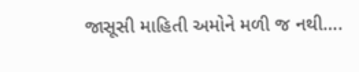જાસૂસી માહિતી અમોને મળી જ નથી….